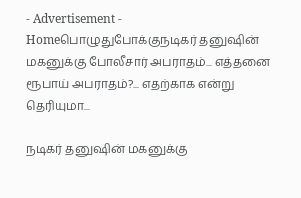- Advertisement -
Homeபொழுதுபோக்குநடிகர் தனுஷின் மகனுக்கு போலீசார் அபராதம்... எத்தனை ரூபாய் அபராதம்?... எதற்காக என்று தெரியுமா...

நடிகர் தனுஷின் மகனுக்கு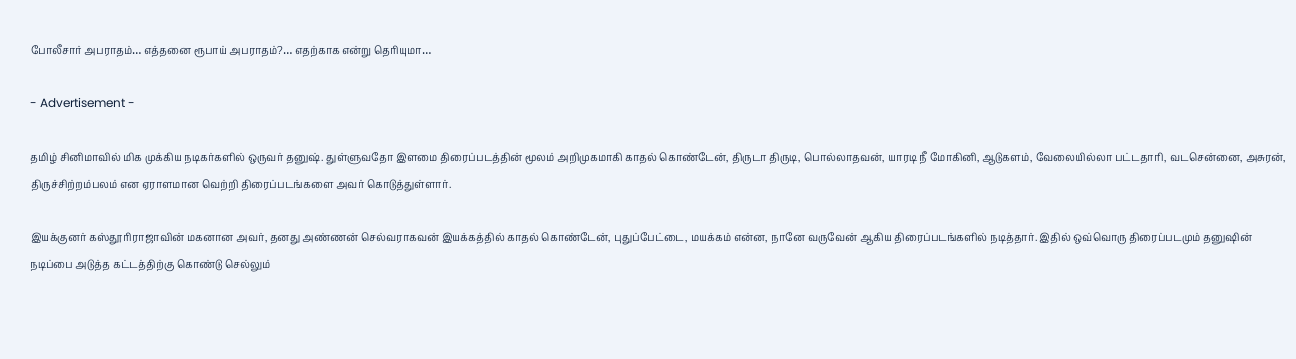போலீசார் அபராதம்… எத்தனை ரூபாய் அபராதம்?… எதற்காக என்று தெரியுமா…

- Advertisement -

தமிழ் சினிமாவில் மிக முக்கிய நடிகர்களில் ஒருவர் தனுஷ். துள்ளுவதோ இளமை திரைப்படத்தின் மூலம் அறிமுகமாகி காதல் கொண்டேன், திருடா திருடி, பொல்லாதவன், யாரடி நீ மோகினி, ஆடுகளம், வேலையில்லா பட்டதாரி, வடசென்னை, அசுரன், திருச்சிற்றம்பலம் என ஏராளமான வெற்றி திரைப்படங்களை அவர் கொடுத்துள்ளார்.

இயக்குனர் கஸ்தூரிராஜாவின் மகனான அவர், தனது அண்ணன் செல்வராகவன் இயக்கத்தில் காதல் கொண்டேன், புதுப்பேட்டை, மயக்கம் என்ன, நானே வருவேன் ஆகிய திரைப்படங்களில் நடித்தார். இதில் ஒவ்வொரு திரைப்படமும் தனுஷின் நடிப்பை அடுத்த கட்டத்திற்கு கொண்டு செல்லும்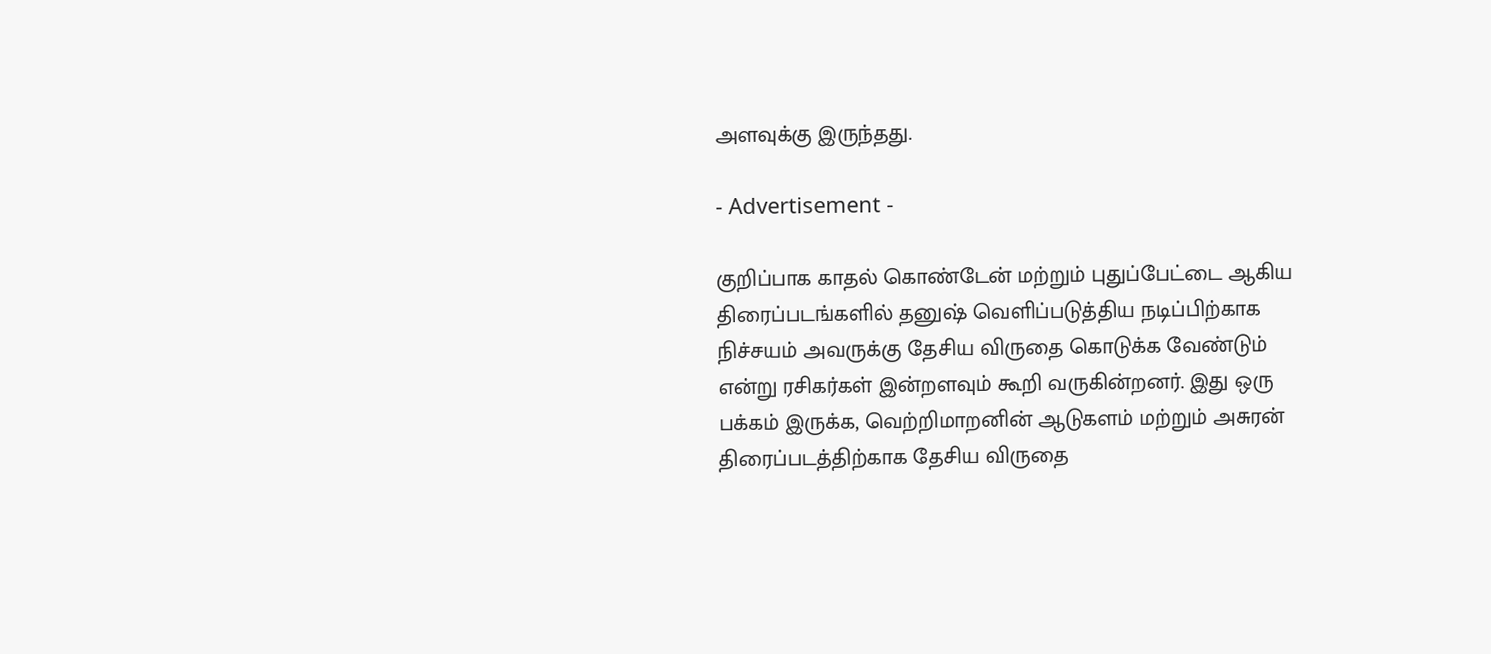அளவுக்கு இருந்தது.

- Advertisement -

குறிப்பாக காதல் கொண்டேன் மற்றும் புதுப்பேட்டை ஆகிய திரைப்படங்களில் தனுஷ் வெளிப்படுத்திய நடிப்பிற்காக நிச்சயம் அவருக்கு தேசிய விருதை கொடுக்க வேண்டும் என்று ரசிகர்கள் இன்றளவும் கூறி வருகின்றனர். இது ஒரு பக்கம் இருக்க, வெற்றிமாறனின் ஆடுகளம் மற்றும் அசுரன் திரைப்படத்திற்காக தேசிய விருதை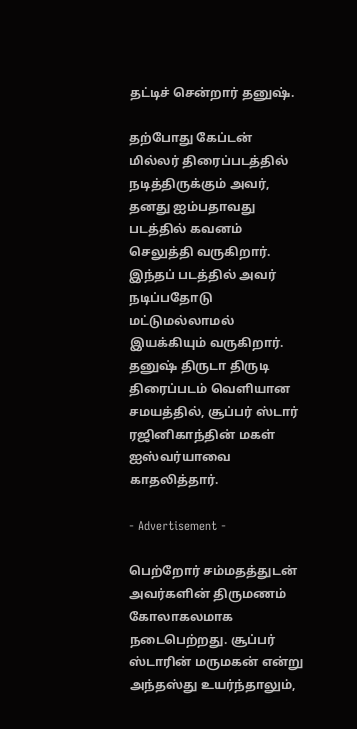தட்டிச் சென்றார் தனுஷ்.

தற்போது கேப்டன் மில்லர் திரைப்படத்தில் நடித்திருக்கும் அவர், தனது ஐம்பதாவது படத்தில் கவனம் செலுத்தி வருகிறார். இந்தப் படத்தில் அவர் நடிப்பதோடு மட்டுமல்லாமல் இயக்கியும் வருகிறார். தனுஷ் திருடா திருடி திரைப்படம் வெளியான சமயத்தில், சூப்பர் ஸ்டார் ரஜினிகாந்தின் மகள் ஐஸ்வர்யாவை காதலித்தார்.

- Advertisement -

பெற்றோர் சம்மதத்துடன் அவர்களின் திருமணம் கோலாகலமாக நடைபெற்றது. சூப்பர் ஸ்டாரின் மருமகன் என்று அந்தஸ்து உயர்ந்தாலும்,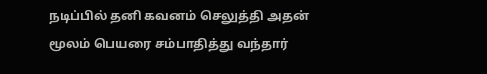நடிப்பில் தனி கவனம் செலுத்தி அதன் மூலம் பெயரை சம்பாதித்து வந்தார்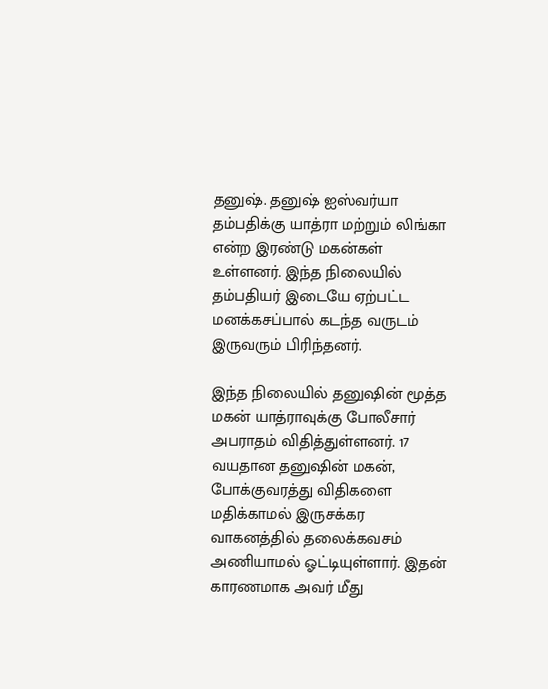தனுஷ். தனுஷ் ஐஸ்வர்யா தம்பதிக்கு யாத்ரா மற்றும் லிங்கா என்ற இரண்டு மகன்கள் உள்ளனர். இந்த நிலையில் தம்பதியர் இடையே ஏற்பட்ட மனக்கசப்பால் கடந்த வருடம் இருவரும் பிரிந்தனர்.

இந்த நிலையில் தனுஷின் மூத்த மகன் யாத்ராவுக்கு போலீசார் அபராதம் விதித்துள்ளனர். 17 வயதான தனுஷின் மகன், போக்குவரத்து விதிகளை மதிக்காமல் இருசக்கர வாகனத்தில் தலைக்கவசம் அணியாமல் ஓட்டியுள்ளார். இதன் காரணமாக அவர் மீது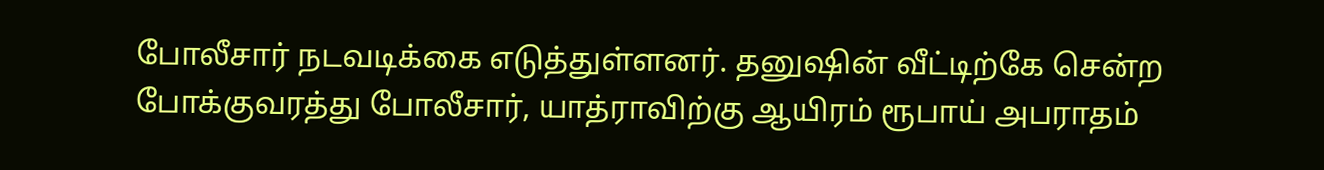போலீசார் நடவடிக்கை எடுத்துள்ளனர். தனுஷின் வீட்டிற்கே சென்ற போக்குவரத்து போலீசார், யாத்ராவிற்கு ஆயிரம் ரூபாய் அபராதம்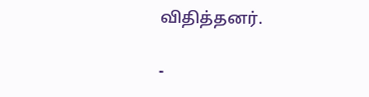விதித்தனர்.

-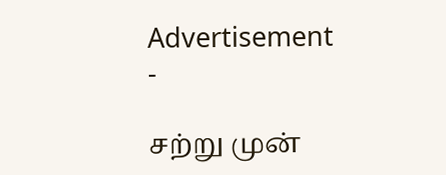Advertisement -

சற்று முன்